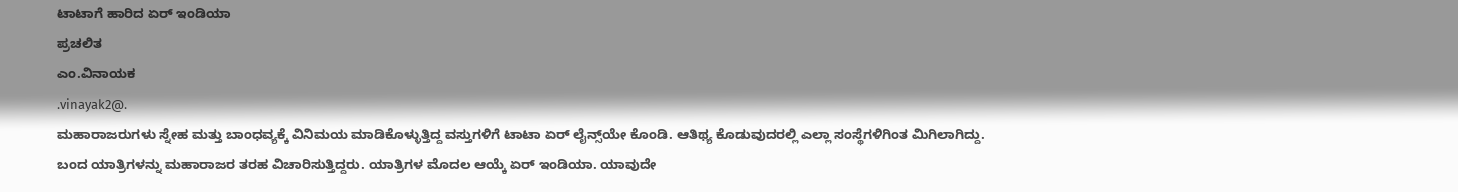ಟಾಟಾಗೆ ಹಾರಿದ ಏರ‍್ ಇಂಡಿಯಾ
ಪ್ರಚಲಿತ
ಎಂ.ವಿನಾಯಕ
.vinayak2@.
ಮಹಾರಾಜರುಗಳು ಸ್ನೇಹ ಮತ್ತು ಬಾಂಧವ್ಯಕ್ಕೆ ವಿನಿಮಯ ಮಾಡಿಕೊಳ್ಳುತ್ತಿದ್ದ ವಸ್ತುಗಳಿಗೆ ಟಾಟಾ ಏರ್ ಲೈನ್ಸ್‌ಯೇ ಕೊಂಡಿ. ಆತಿಥ್ಯ ಕೊಡುವುದರಲ್ಲಿ ಎಲ್ಲಾ ಸಂಸ್ಥೆಗಳಿಗಿಂತ ಮಿಗಿಲಾಗಿದ್ದು. ಬಂದ ಯಾತ್ರಿಗಳನ್ನು ಮಹಾರಾಜರ ತರಹ ವಿಚಾರಿಸುತ್ತಿದ್ದರು. ಯಾತ್ರಿಗಳ ಮೊದಲ ಆಯ್ಕೆ ಏರ್ ಇಂಡಿಯಾ. ಯಾವುದೇ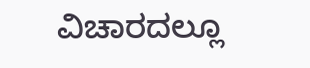ವಿಚಾರದಲ್ಲೂ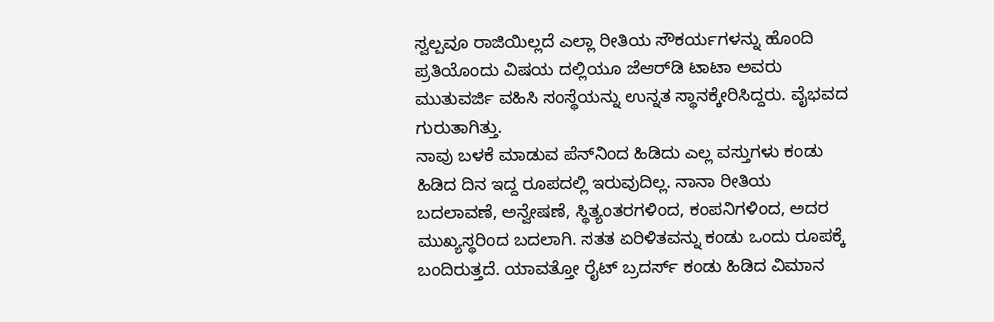ಸ್ವಲ್ಪವೂ ರಾಜಿಯಿಲ್ಲದೆ ಎಲ್ಲಾ ರೀತಿಯ ಸೌಕರ್ಯಗಳನ್ನು ಹೊಂದಿ ಪ್ರತಿಯೊಂದು ವಿಷಯ ದಲ್ಲಿಯೂ ಜೆಆರ್‌ಡಿ ಟಾಟಾ ಅವರು ಮುತುವರ್ಜಿ ವಹಿಸಿ ಸಂಸ್ಥೆಯನ್ನು ಉನ್ನತ ಸ್ಥಾನಕ್ಕೇರಿಸಿದ್ದರು. ವೈಭವದ ಗುರುತಾಗಿತ್ತು.
ನಾವು ಬಳಕೆ ಮಾಡುವ ಪೆನ್‌ನಿಂದ ಹಿಡಿದು ಎಲ್ಲ ವಸ್ತುಗಳು ಕಂಡು ಹಿಡಿದ ದಿನ ಇದ್ದ ರೂಪದಲ್ಲಿ ಇರುವುದಿಲ್ಲ. ನಾನಾ ರೀತಿಯ ಬದಲಾವಣೆ, ಅನ್ವೇಷಣೆ, ಸ್ಥಿತ್ಯಂತರಗಳಿಂದ, ಕಂಪನಿಗಳಿಂದ, ಅದರ ಮುಖ್ಯಸ್ಥರಿಂದ ಬದಲಾಗಿ. ಸತತ ಏರಿಳಿತವನ್ನು ಕಂಡು ಒಂದು ರೂಪಕ್ಕೆ ಬಂದಿರುತ್ತದೆ. ಯಾವತ್ತೋ ರೈಟ್ ಬ್ರದರ್ಸ್ ಕಂಡು ಹಿಡಿದ ವಿಮಾನ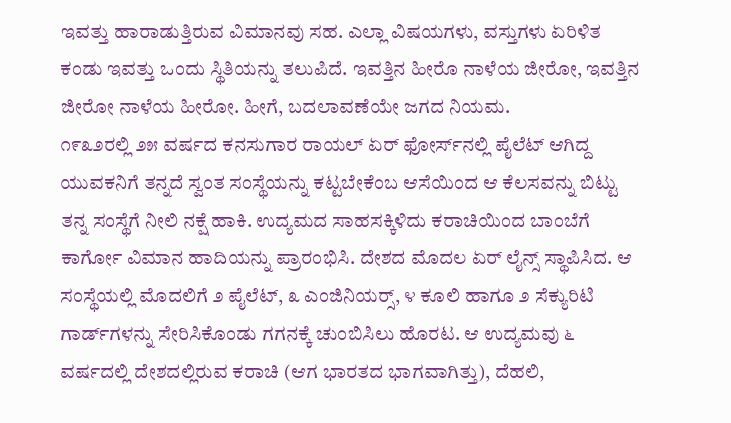ಇವತ್ತು ಹಾರಾಡುತ್ತಿರುವ ವಿಮಾನವು ಸಹ. ಎಲ್ಲಾ ವಿಷಯಗಳು, ವಸ್ತುಗಳು ಏರಿಳಿತ ಕಂಡು ಇವತ್ತು ಒಂದು ಸ್ಥಿತಿಯನ್ನು ತಲುಪಿದೆ. ಇವತ್ತಿನ ಹೀರೊ ನಾಳೆಯ ಜೀರೋ, ಇವತ್ತಿನ ಜೀರೋ ನಾಳೆಯ ಹೀರೋ. ಹೀಗೆ, ಬದಲಾವಣೆಯೇ ಜಗದ ನಿಯಮ.
೧೯೩೨ರಲ್ಲಿ ೨೫ ವರ್ಷದ ಕನಸುಗಾರ ರಾಯಲ್ ಏರ್ ಫೋರ್ಸ್‌ನಲ್ಲಿ ಪೈಲೆಟ್ ಆಗಿದ್ದ ಯುವಕನಿಗೆ ತನ್ನದೆ ಸ್ವಂತ ಸಂಸ್ಥೆಯನ್ನು ಕಟ್ಟಬೇಕೆಂಬ ಆಸೆಯಿಂದ ಆ ಕೆಲಸವನ್ನು ಬಿಟ್ಟು ತನ್ನ ಸಂಸ್ಥೆಗೆ ನೀಲಿ ನಕ್ಷೆ ಹಾಕಿ. ಉದ್ಯಮದ ಸಾಹಸಕ್ಕಿಳಿದು ಕರಾಚಿಯಿಂದ ಬಾಂಬೆಗೆ ಕಾರ್ಗೋ ವಿಮಾನ ಹಾದಿಯನ್ನು ಪ್ರಾರಂಭಿಸಿ. ದೇಶದ ಮೊದಲ ಏರ್ ಲೈನ್ಸ್ ಸ್ಥಾಪಿಸಿದ. ಆ ಸಂಸ್ಥೆಯಲ್ಲಿ ಮೊದಲಿಗೆ ೨ ಪೈಲೆಟ್, ೩ ಎಂಜಿನಿಯರ‍್ಸ್, ೪ ಕೂಲಿ ಹಾಗೂ ೨ ಸೆಕ್ಯುರಿಟಿ ಗಾರ್ಡ್‌ಗಳನ್ನು ಸೇರಿಸಿಕೊಂಡು ಗಗನಕ್ಕೆ ಚುಂಬಿಸಿಲು ಹೊರಟ. ಆ ಉದ್ಯಮವು ೬ ವರ್ಷದಲ್ಲಿ ದೇಶದಲ್ಲಿರುವ ಕರಾಚಿ (ಆಗ ಭಾರತದ ಭಾಗವಾಗಿತ್ತು), ದೆಹಲಿ,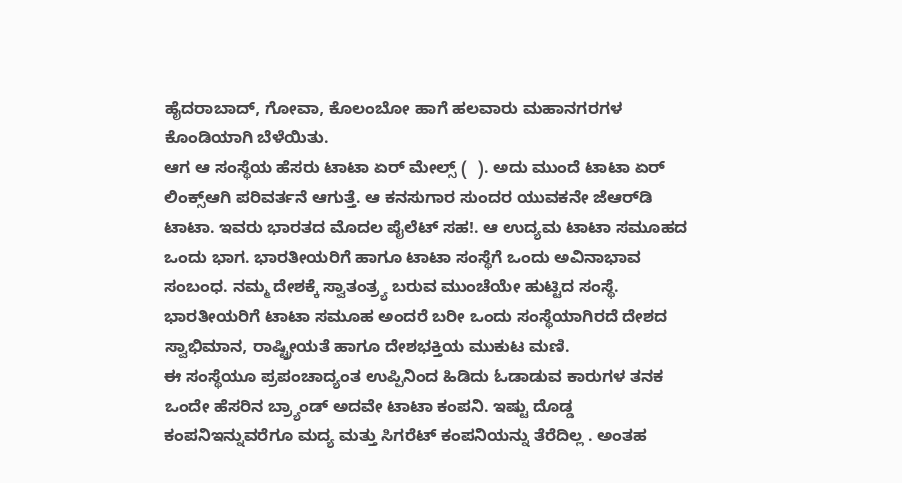ಹೈದರಾಬಾದ್, ಗೋವಾ, ಕೊಲಂಬೋ ಹಾಗೆ ಹಲವಾರು ಮಹಾನಗರಗಳ ಕೊಂಡಿಯಾಗಿ ಬೆಳೆಯಿತು.
ಆಗ ಆ ಸಂಸ್ಥೆಯ ಹೆಸರು ಟಾಟಾ ಏರ್ ಮೇಲ್ಸ್ (  ). ಅದು ಮುಂದೆ ಟಾಟಾ ಏರ್ ಲಿಂಕ್ಸ್‌ಆಗಿ ಪರಿವರ್ತನೆ ಆಗುತ್ತೆ. ಆ ಕನಸುಗಾರ ಸುಂದರ ಯುವಕನೇ ಜೆಆರ್‌ಡಿ ಟಾಟಾ. ಇವರು ಭಾರತದ ಮೊದಲ ಪೈಲೆಟ್ ಸಹ!. ಆ ಉದ್ಯಮ ಟಾಟಾ ಸಮೂಹದ ಒಂದು ಭಾಗ. ಭಾರತೀಯರಿಗೆ ಹಾಗೂ ಟಾಟಾ ಸಂಸ್ಥೆಗೆ ಒಂದು ಅವಿನಾಭಾವ ಸಂಬಂಧ. ನಮ್ಮ ದೇಶಕ್ಕೆ ಸ್ವಾತಂತ್ರ್ಯ ಬರುವ ಮುಂಚೆಯೇ ಹುಟ್ಟಿದ ಸಂಸ್ಥೆ. ಭಾರತೀಯರಿಗೆ ಟಾಟಾ ಸಮೂಹ ಅಂದರೆ ಬರೀ ಒಂದು ಸಂಸ್ಥೆಯಾಗಿರದೆ ದೇಶದ ಸ್ವಾಭಿಮಾನ, ರಾಷ್ಟ್ರೀಯತೆ ಹಾಗೂ ದೇಶಭಕ್ತಿಯ ಮುಕುಟ ಮಣಿ.
ಈ ಸಂಸ್ಥೆಯೂ ಪ್ರಪಂಚಾದ್ಯಂತ ಉಪ್ಪಿನಿಂದ ಹಿಡಿದು ಓಡಾಡುವ ಕಾರುಗಳ ತನಕ ಒಂದೇ ಹೆಸರಿನ ಬ್ರ್ಯಾಂಡ್ ಅದವೇ ಟಾಟಾ ಕಂಪನಿ. ಇಷ್ಟು ದೊಡ್ಡ ಕಂಪನಿಇನ್ನುವರೆಗೂ ಮದ್ಯ ಮತ್ತು ಸಿಗರೆಟ್ ಕಂಪನಿಯನ್ನು ತೆರೆದಿಲ್ಲ . ಅಂತಹ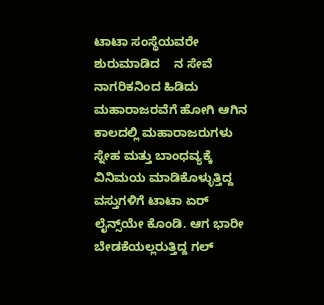ಟಾಟಾ ಸಂಸ್ಥೆಯವರೇ ಶುರುಮಾಡಿದ    ನ ಸೇವೆ ನಾಗರಿಕನಿಂದ ಹಿಡಿದು ಮಹಾರಾಜರವೆಗೆ ಹೋಗಿ ಆಗಿನ ಕಾಲದಲ್ಲಿ ಮಹಾರಾಜರುಗಳು ಸ್ನೇಹ ಮತ್ತು ಬಾಂಧವ್ಯಕ್ಕೆ ವಿನಿಮಯ ಮಾಡಿಕೊಳ್ಳುತ್ತಿದ್ದ ವಸ್ತುಗಳಿಗೆ ಟಾಟಾ ಏರ್ ಲೈನ್ಸ್‌ಯೇ ಕೊಂಡಿ. ಆಗ ಭಾರೀ ಬೇಡಕೆಯಲ್ಲರುತ್ತಿದ್ದ ಗಲ್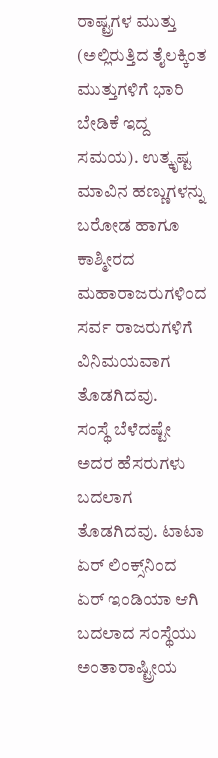ರಾಷ್ಟ್ರಗಳ ಮುತ್ತು (ಅಲ್ಲಿರುತ್ತಿದ ತೈಲಕ್ಕಿಂತ ಮುತ್ತುಗಳಿಗೆ ಭಾರಿ ಬೇಡಿಕೆ ಇದ್ದ ಸಮಯ). ಉತ್ಕೃಷ್ಟ ಮಾವಿನ ಹಣ್ಣುಗಳನ್ನು ಬರೋಡ ಹಾಗೂ ಕಾಶ್ಮೀರದ ಮಹಾರಾಜರುಗಳಿಂದ ಸರ್ವ ರಾಜರುಗಳಿಗೆ ವಿನಿಮಯವಾಗ ತೊಡಗಿದವು.
ಸಂಸ್ಥೆ ಬೆಳೆದಷ್ಟೇ ಅದರ ಹೆಸರುಗಳು ಬದಲಾಗ ತೊಡಗಿದವು. ಟಾಟಾ ಏರ್ ಲಿಂಕ್ಸ್‌ನಿಂದ ಏರ್ ಇಂಡಿಯಾ ಆಗಿ ಬದಲಾದ ಸಂಸ್ಥೆಯು ಅಂತಾರಾಷ್ಟ್ರೀಯ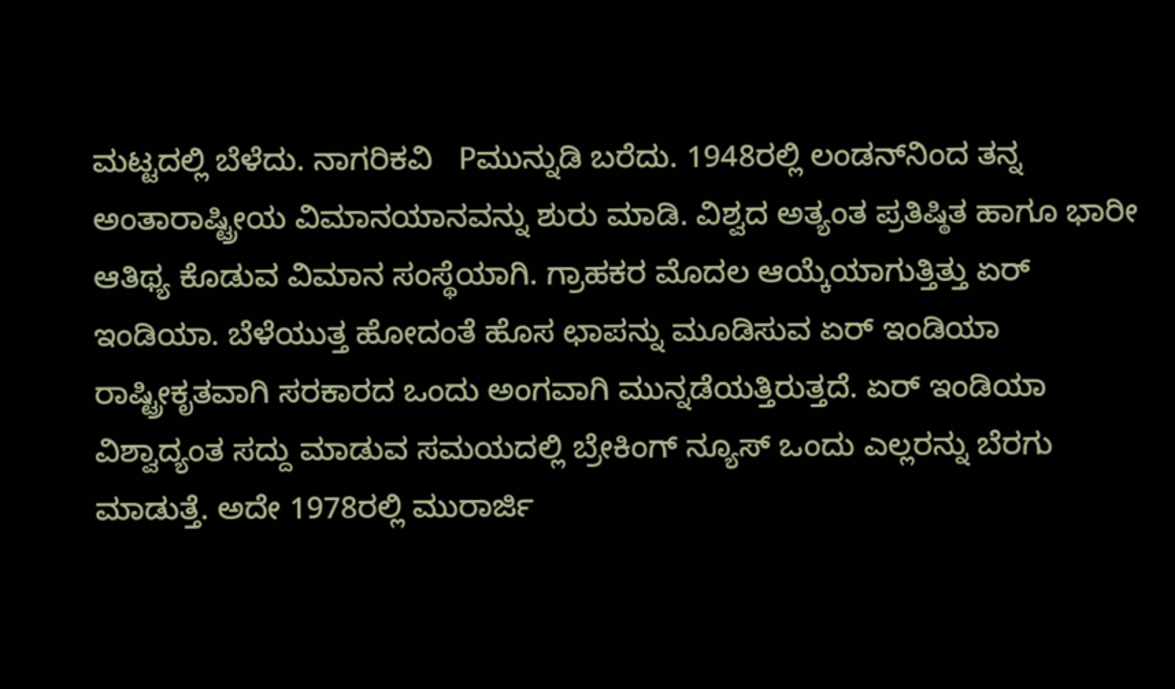ಮಟ್ಟದಲ್ಲಿ ಬೆಳೆದು. ನಾಗರಿಕವಿ   Pಮುನ್ನುಡಿ ಬರೆದು. 1948ರಲ್ಲಿ ಲಂಡನ್‌ನಿಂದ ತನ್ನ ಅಂತಾರಾಷ್ಟ್ರೀಯ ವಿಮಾನಯಾನವನ್ನು ಶುರು ಮಾಡಿ. ವಿಶ್ವದ ಅತ್ಯಂತ ಪ್ರತಿಷ್ಠಿತ ಹಾಗೂ ಭಾರೀ ಆತಿಥ್ಯ ಕೊಡುವ ವಿಮಾನ ಸಂಸ್ಥೆಯಾಗಿ. ಗ್ರಾಹಕರ ಮೊದಲ ಆಯ್ಕೆಯಾಗುತ್ತಿತ್ತು ಏರ್ ಇಂಡಿಯಾ. ಬೆಳೆಯುತ್ತ ಹೋದಂತೆ ಹೊಸ ಛಾಪನ್ನು ಮೂಡಿಸುವ ಏರ್ ಇಂಡಿಯಾ ರಾಷ್ಟ್ರೀಕೃತವಾಗಿ ಸರಕಾರದ ಒಂದು ಅಂಗವಾಗಿ ಮುನ್ನಡೆಯತ್ತಿರುತ್ತದೆ. ಏರ್ ಇಂಡಿಯಾ ವಿಶ್ವಾದ್ಯಂತ ಸದ್ದು ಮಾಡುವ ಸಮಯದಲ್ಲಿ ಬ್ರೇಕಿಂಗ್ ನ್ಯೂಸ್ ಒಂದು ಎಲ್ಲರನ್ನು ಬೆರಗು ಮಾಡುತ್ತೆ. ಅದೇ 1978ರಲ್ಲಿ ಮುರಾರ್ಜಿ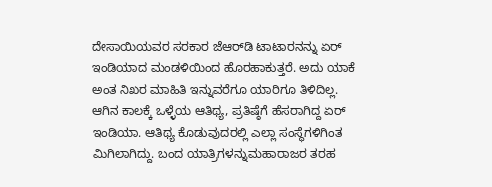ದೇಸಾಯಿಯವರ ಸರಕಾರ ಜೆಆರ್‌ಡಿ ಟಾಟಾರನನ್ನು ಏರ್ ಇಂಡಿಯಾದ ಮಂಡಳಿಯಿಂದ ಹೊರಹಾಕುತ್ತರೆ. ಅದು ಯಾಕೆ ಅಂತ ನಿಖರ ಮಾಹಿತಿ ಇನ್ನುವರೆಗೂ ಯಾರಿಗೂ ತಿಳಿದಿಲ್ಲ.
ಆಗಿನ ಕಾಲಕ್ಕೆ ಒಳ್ಳೆಯ ಆತಿಥ್ಯ, ಪ್ರತಿಷ್ಠೆಗೆ ಹೆಸರಾಗಿದ್ದ ಏರ್ ಇಂಡಿಯಾ. ಆತಿಥ್ಯ ಕೊಡುವುದರಲ್ಲಿ ಎಲ್ಲಾ ಸಂಸ್ಥೆಗಳಿಗಿಂತ ಮಿಗಿಲಾಗಿದ್ದು. ಬಂದ ಯಾತ್ರಿಗಳನ್ನುಮಹಾರಾಜರ ತರಹ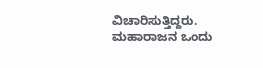ವಿಚಾರಿಸುತ್ತಿದ್ದರು. ಮಹಾರಾಜನ ಒಂದು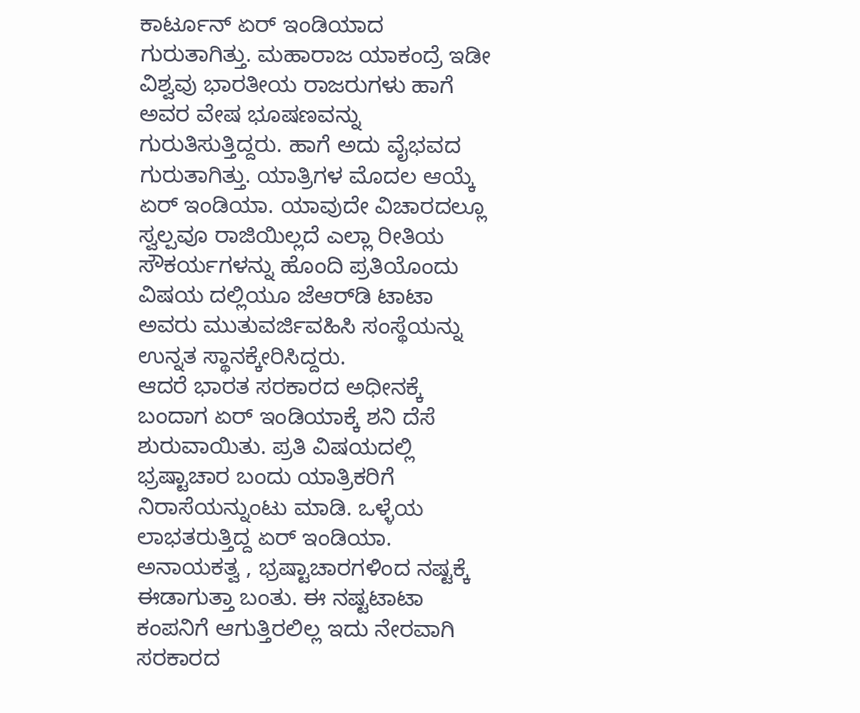ಕಾರ್ಟೂನ್ ಏರ್ ಇಂಡಿಯಾದ ಗುರುತಾಗಿತ್ತು. ಮಹಾರಾಜ ಯಾಕಂದ್ರೆ ಇಡೀ ವಿಶ್ವವು ಭಾರತೀಯ ರಾಜರುಗಳು ಹಾಗೆ ಅವರ ವೇಷ ಭೂಷಣವನ್ನು ಗುರುತಿಸುತ್ತಿದ್ದರು. ಹಾಗೆ ಅದು ವೈಭವದ ಗುರುತಾಗಿತ್ತು. ಯಾತ್ರಿಗಳ ಮೊದಲ ಆಯ್ಕೆ ಏರ್ ಇಂಡಿಯಾ. ಯಾವುದೇ ವಿಚಾರದಲ್ಲೂ ಸ್ವಲ್ಪವೂ ರಾಜಿಯಿಲ್ಲದೆ ಎಲ್ಲಾ ರೀತಿಯ ಸೌಕರ್ಯಗಳನ್ನು ಹೊಂದಿ ಪ್ರತಿಯೊಂದು ವಿಷಯ ದಲ್ಲಿಯೂ ಜೆಆರ್‌ಡಿ ಟಾಟಾ ಅವರು ಮುತುವರ್ಜಿವಹಿಸಿ ಸಂಸ್ಥೆಯನ್ನು ಉನ್ನತ ಸ್ಥಾನಕ್ಕೇರಿಸಿದ್ದರು.
ಆದರೆ ಭಾರತ ಸರಕಾರದ ಅಧೀನಕ್ಕೆ ಬಂದಾಗ ಏರ್ ಇಂಡಿಯಾಕ್ಕೆ ಶನಿ ದೆಸೆ ಶುರುವಾಯಿತು. ಪ್ರತಿ ವಿಷಯದಲ್ಲಿ ಭ್ರಷ್ಟಾಚಾರ ಬಂದು ಯಾತ್ರಿಕರಿಗೆ ನಿರಾಸೆಯನ್ನುಂಟು ಮಾಡಿ. ಒಳ್ಳೆಯ ಲಾಭತರುತ್ತಿದ್ದ ಏರ್ ಇಂಡಿಯಾ. ಅನಾಯಕತ್ವ , ಭ್ರಷ್ಟಾಚಾರಗಳಿಂದ ನಷ್ಟಕ್ಕೆ ಈಡಾಗುತ್ತಾ ಬಂತು. ಈ ನಷ್ಟಟಾಟಾ ಕಂಪನಿಗೆ ಆಗುತ್ತಿರಲಿಲ್ಲ ಇದು ನೇರವಾಗಿ ಸರಕಾರದ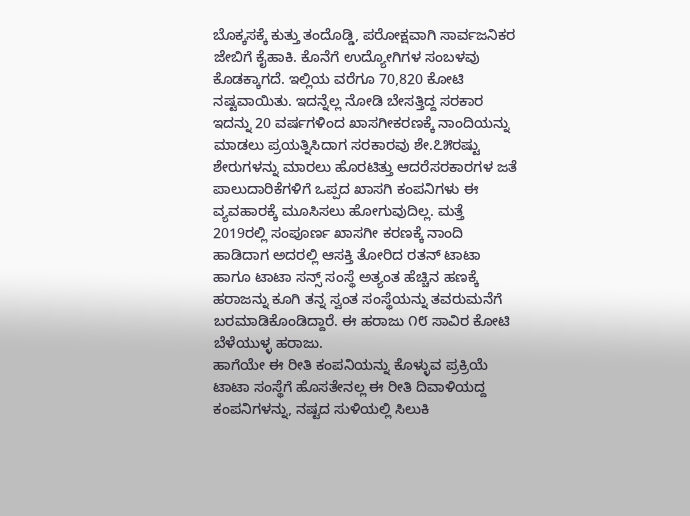ಬೊಕ್ಕಸಕ್ಕೆ ಕುತ್ತು ತಂದೊಡ್ಡಿ, ಪರೋಕ್ಷವಾಗಿ ಸಾರ್ವಜನಿಕರ ಜೇಬಿಗೆ ಕೈಹಾಕಿ. ಕೊನೆಗೆ ಉದ್ಯೋಗಿಗಳ ಸಂಬಳವು ಕೊಡಕ್ಕಾಗದೆ. ಇಲ್ಲಿಯ ವರೆಗೂ 70,820 ಕೋಟಿ ನಷ್ಟವಾಯಿತು. ಇದನ್ನೆಲ್ಲ ನೋಡಿ ಬೇಸತ್ತಿದ್ದ ಸರಕಾರ ಇದನ್ನು 20 ವರ್ಷಗಳಿಂದ ಖಾಸಗೀಕರಣಕ್ಕೆ ನಾಂದಿಯನ್ನು ಮಾಡಲು ಪ್ರಯತ್ನಿಸಿದಾಗ ಸರಕಾರವು ಶೇ.೭೫ರಷ್ಟು ಶೇರುಗಳನ್ನು ಮಾರಲು ಹೊರಟಿತ್ತು ಆದರೆಸರಕಾರಗಳ ಜತೆ ಪಾಲುದಾರಿಕೆಗಳಿಗೆ ಒಪ್ಪದ ಖಾಸಗಿ ಕಂಪನಿಗಳು ಈ ವ್ಯವಹಾರಕ್ಕೆ ಮೂಸಿಸಲು ಹೋಗುವುದಿಲ್ಲ. ಮತ್ತೆ 2019ರಲ್ಲಿ ಸಂಪೂರ್ಣ ಖಾಸಗೀ ಕರಣಕ್ಕೆ ನಾಂದಿ ಹಾಡಿದಾಗ ಅದರಲ್ಲಿ ಆಸಕ್ತಿ ತೋರಿದ ರತನ್ ಟಾಟಾ ಹಾಗೂ ಟಾಟಾ ಸನ್ಸ್ ಸಂಸ್ಥೆ ಅತ್ಯಂತ ಹೆಚ್ಚಿನ ಹಣಕ್ಕೆ ಹರಾಜನ್ನು ಕೂಗಿ ತನ್ನ ಸ್ವಂತ ಸಂಸ್ಥೆಯನ್ನು ತವರುಮನೆಗೆ ಬರಮಾಡಿಕೊಂಡಿದ್ದಾರೆ. ಈ ಹರಾಜು ೧೮ ಸಾವಿರ ಕೋಟಿ ಬೆಳೆಯುಳ್ಳ ಹರಾಜು.
ಹಾಗೆಯೇ ಈ ರೀತಿ ಕಂಪನಿಯನ್ನು ಕೊಳ್ಳುವ ಪ್ರಕ್ರಿಯೆ ಟಾಟಾ ಸಂಸ್ಥೆಗೆ ಹೊಸತೇನಲ್ಲ ಈ ರೀತಿ ದಿವಾಳಿಯದ್ದ ಕಂಪನಿಗಳನ್ನು, ನಷ್ಟದ ಸುಳಿಯಲ್ಲಿ ಸಿಲುಕಿ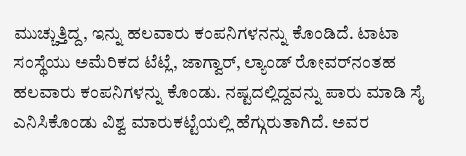ಮುಚ್ಚುತ್ತಿದ್ದ, ಇನ್ನು ಹಲವಾರು ಕಂಪನಿಗಳನನ್ನು ಕೊಂಡಿದೆ. ಟಾಟಾ ಸಂಸ್ಥೆಯು ಅಮೆರಿಕದ ಟೆಟ್ಲೆ, ಜಾಗ್ವಾರ್, ಲ್ಯಾಂಡ್ ರೋವರ್‌ನಂತಹ ಹಲವಾರು ಕಂಪನಿಗಳನ್ನು ಕೊಂಡು. ನಷ್ಟದಲ್ಲಿದ್ದವನ್ನು ಪಾರು ಮಾಡಿ ಸೈ ಎನಿಸಿಕೊಂಡು ವಿಶ್ವ ಮಾರುಕಟ್ಟೆಯಲ್ಲಿ ಹೆಗ್ಗುರುತಾಗಿದೆ. ಅವರ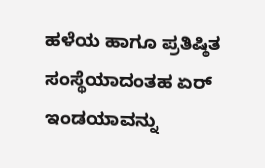ಹಳೆಯ ಹಾಗೂ ಪ್ರತಿಷ್ಠಿತ ಸಂಸ್ಥೆಯಾದಂತಹ ಏರ್ ಇಂಡಯಾವನ್ನು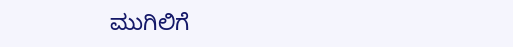ಮುಗಿಲಿಗೆ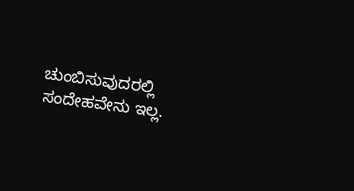ಚುಂಬಿಸುವುದರಲ್ಲಿ ಸಂದೇಹವೇನು ಇಲ್ಲ.